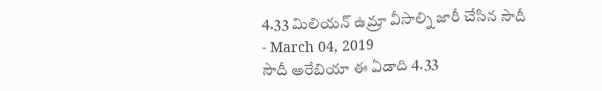4.33 మిలియన్ ఉమ్రా వీసాల్ని జారీ చేసిన సౌదీ
- March 04, 2019
సౌదీ అరేబియా ఈ ఏడాది 4.33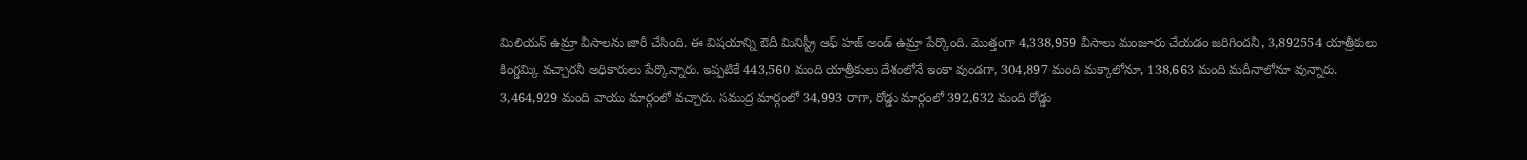మిలియన్ ఉమ్రా వీసాలను జారీ చేసింది. ఈ విషయాన్ని ఔదీ మినిస్ట్రీ ఆఫ్ హజ్ అండ్ ఉమ్రా పేర్కొంది. మొత్తంగా 4,338,959 వీసాలు మంజూరు చేయడం జరిగిందనీ, 3,892554 యాత్రీకులు కింగ్డమ్కి వచ్చారనీ అధికారులు పేర్కొన్నారు. ఇప్పటికే 443,560 మంది యాత్రీకులు దేశంలోనే ఇంకా వుండగా, 304,897 మంది మక్కాలోనూ, 138,663 మంది మదీనాలోనూ వున్నారు. 3,464,929 మంది వాయు మార్గంలో వచ్చారు. సముద్ర మార్గంలో 34,993 రాగా, రోడ్డు మార్గంలో 392,632 మంది రోడ్డు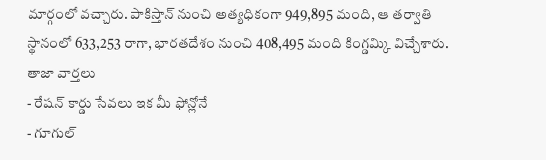మార్గంలో వచ్చారు. పాకిస్తాన్ నుంచి అత్యధికంగా 949,895 మంది, ఆ తర్వాతి స్థానంలో 633,253 రాగా, భారతదేశం నుంచి 408,495 మంది కింగ్డమ్కి విచ్చేశారు.
తాజా వార్తలు
- రేషన్ కార్డు సేవలు ఇక మీ ఫోన్లోనే
- గూగుల్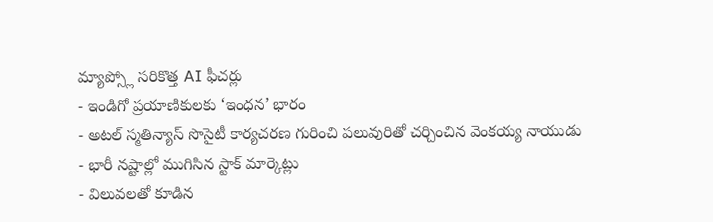మ్యాప్స్లో సరికొత్త AI ఫీచర్లు
- ఇండిగో ప్రయాణికులకు ‘ఇంధన’ భారం
- అటల్ స్మతిన్యాస్ సొసైటీ కార్యచరణ గురించి పలువురితో చర్చించిన వెంకయ్య నాయుడు
- భారీ నష్టాల్లో ముగిసిన స్టాక్ మార్కెట్లు
- విలువలతో కూడిన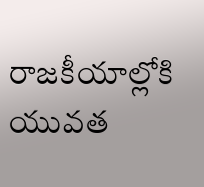రాజకీయాల్లోకి యువత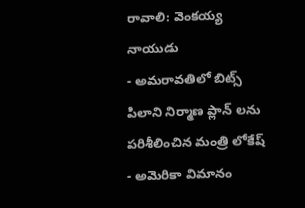రావాలి: వెంకయ్య నాయుడు
- అమరావతిలో బిట్స్ పిలాని నిర్మాణ ప్లాన్ లను పరిశీలించిన మంత్రి లోకేష్
- అమెరికా విమానం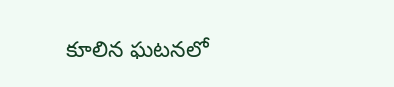కూలిన ఘటనలో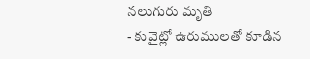నలుగురు మృతి
- కువైట్లో ఉరుములతో కూడిన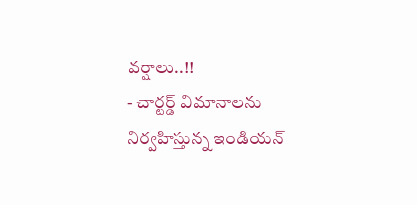వర్షాలు..!!
- చార్టర్డ్ విమానాలను నిర్వహిస్తున్న ఇండియన్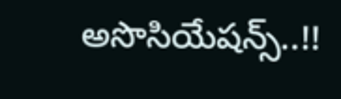అసొసియేషన్స్..!!